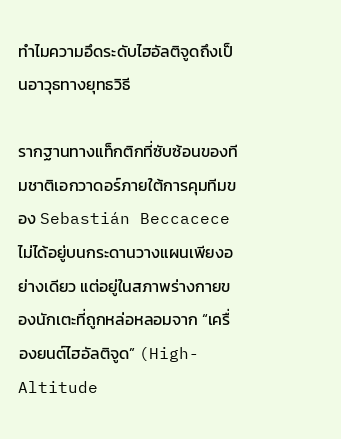ทำไมความอึดระดับไฮอัลติจูดถึงเป็นอาวุธทางยุทธวิธี

รากฐานทางแท็กติกที่ซับซ้อนของทีมชาติเอกวาดอร์ภายใต้การคุมทีมของ Sebastián Beccacece ไม่ได้อยู่บนกระดานวางแผนเพียงอย่างเดียว แต่อยู่ในสภาพร่างกายของนักเตะที่ถูกหล่อหลอมจาก “เครื่องยนต์ไฮอัลติจูด” (High-Altitude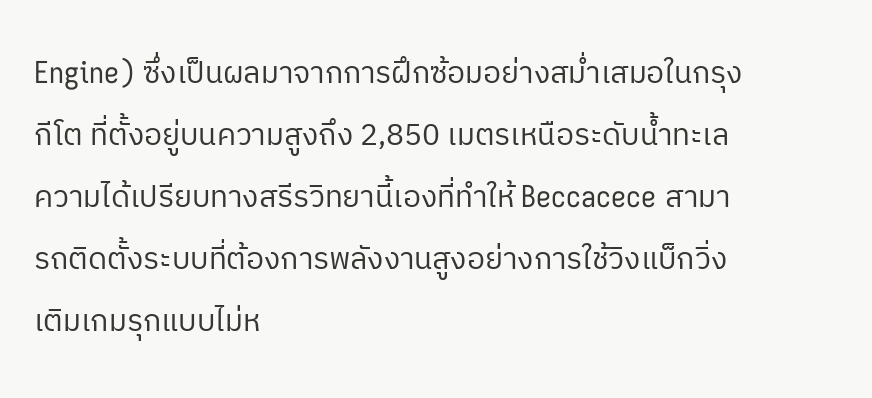Engine) ซึ่งเป็นผลมาจากการฝึกซ้อมอย่างสม่ำเสมอในกรุงกีโต ที่ตั้งอยู่บนความสูงถึง 2,850 เมตรเหนือระดับน้ำทะเล ความได้เปรียบทางสรีรวิทยานี้เองที่ทำให้ Beccacece สามารถติดตั้งระบบที่ต้องการพลังงานสูงอย่างการใช้วิงแบ็กวิ่งเติมเกมรุกแบบไม่ห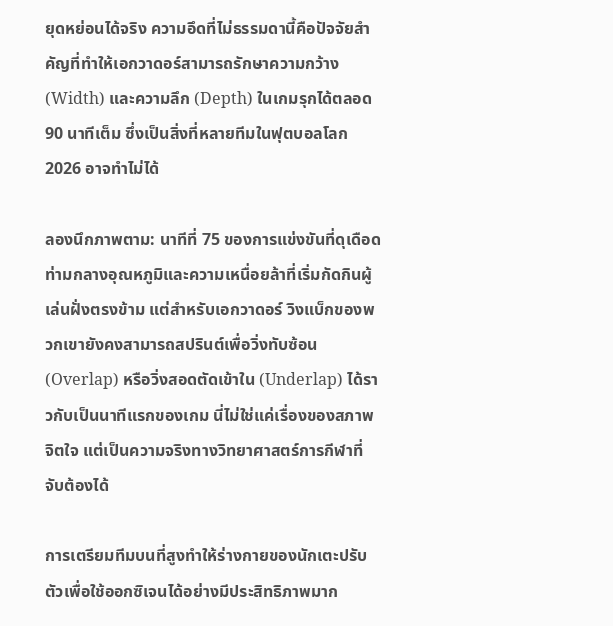ยุดหย่อนได้จริง ความอึดที่ไม่ธรรมดานี้คือปัจจัยสำคัญที่ทำให้เอกวาดอร์สามารถรักษาความกว้าง (Width) และความลึก (Depth) ในเกมรุกได้ตลอด 90 นาทีเต็ม ซึ่งเป็นสิ่งที่หลายทีมในฟุตบอลโลก 2026 อาจทำไม่ได้

ลองนึกภาพตาม: นาทีที่ 75 ของการแข่งขันที่ดุเดือด ท่ามกลางอุณหภูมิและความเหนื่อยล้าที่เริ่มกัดกินผู้เล่นฝั่งตรงข้าม แต่สำหรับเอกวาดอร์ วิงแบ็กของพวกเขายังคงสามารถสปรินต์เพื่อวิ่งทับซ้อน (Overlap) หรือวิ่งสอดตัดเข้าใน (Underlap) ได้ราวกับเป็นนาทีแรกของเกม นี่ไม่ใช่แค่เรื่องของสภาพจิตใจ แต่เป็นความจริงทางวิทยาศาสตร์การกีฬาที่จับต้องได้

การเตรียมทีมบนที่สูงทำให้ร่างกายของนักเตะปรับตัวเพื่อใช้ออกซิเจนได้อย่างมีประสิทธิภาพมาก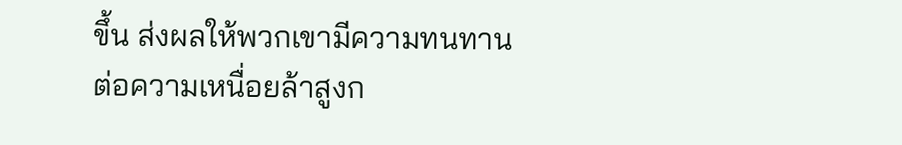ขึ้น ส่งผลให้พวกเขามีความทนทานต่อความเหนื่อยล้าสูงก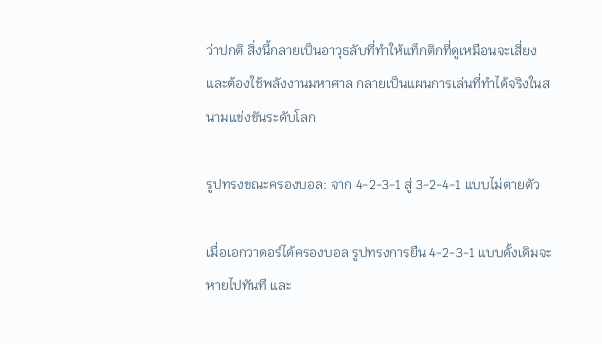ว่าปกติ สิ่งนี้กลายเป็นอาวุธลับที่ทำให้แท็กติกที่ดูเหมือนจะเสี่ยงและต้องใช้พลังงานมหาศาล กลายเป็นแผนการเล่นที่ทำได้จริงในสนามแข่งขันระดับโลก

รูปทรงขณะครองบอล: จาก 4-2-3-1 สู่ 3-2-4-1 แบบไม่ตายตัว

เมื่อเอกวาดอร์ได้ครองบอล รูปทรงการยืน 4-2-3-1 แบบดั้งเดิมจะหายไปทันที และ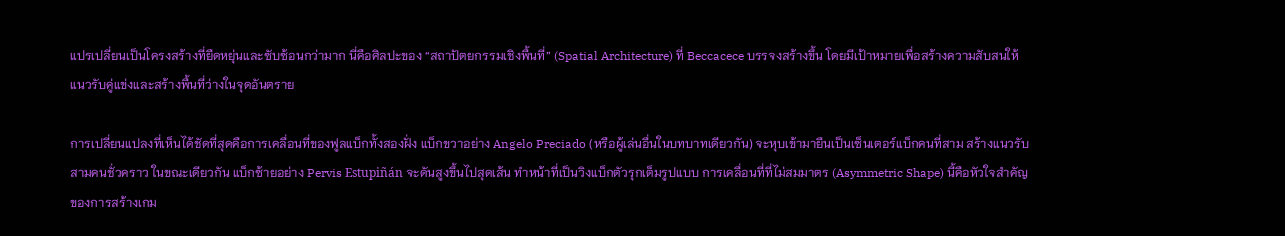แปรเปลี่ยนเป็นโครงสร้างที่ยืดหยุ่นและซับซ้อนกว่ามาก นี่คือศิลปะของ “สถาปัตยกรรมเชิงพื้นที่” (Spatial Architecture) ที่ Beccacece บรรจงสร้างขึ้น โดยมีเป้าหมายเพื่อสร้างความสับสนให้แนวรับคู่แข่งและสร้างพื้นที่ว่างในจุดอันตราย

การเปลี่ยนแปลงที่เห็นได้ชัดที่สุดคือการเคลื่อนที่ของฟูลแบ็กทั้งสองฝั่ง แบ็กขวาอย่าง Angelo Preciado (หรือผู้เล่นอื่นในบทบาทเดียวกัน) จะหุบเข้ามายืนเป็นเซ็นเตอร์แบ็กคนที่สาม สร้างแนวรับสามคนชั่วคราว ในขณะเดียวกัน แบ็กซ้ายอย่าง Pervis Estupiñán จะดันสูงขึ้นไปสุดเส้น ทำหน้าที่เป็นวิงแบ็กตัวรุกเต็มรูปแบบ การเคลื่อนที่ที่ไม่สมมาตร (Asymmetric Shape) นี้คือหัวใจสำคัญของการสร้างเกม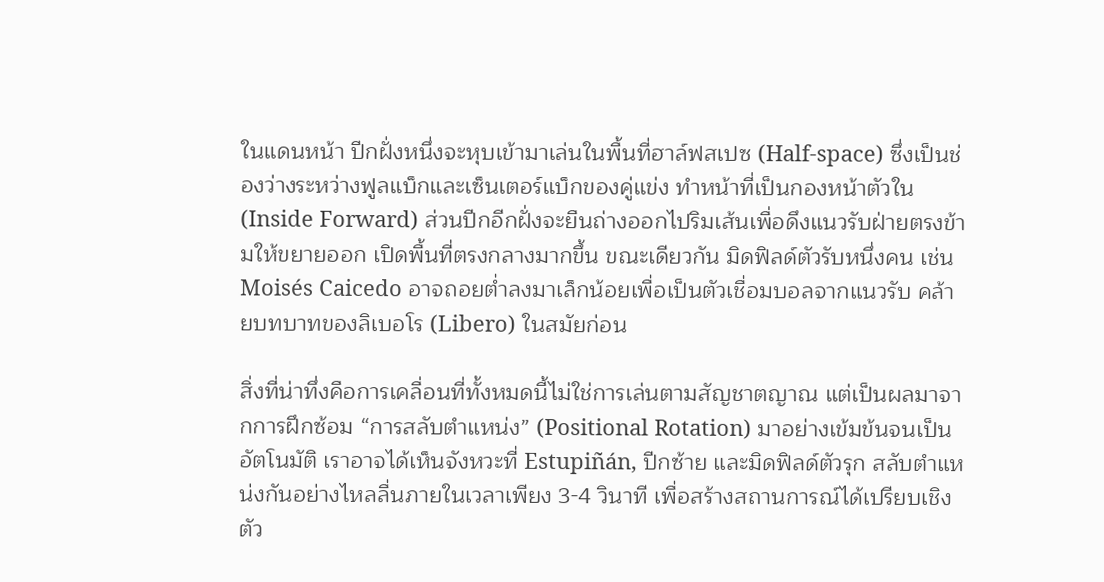ในแดนหน้า ปีกฝั่งหนึ่งจะหุบเข้ามาเล่นในพื้นที่ฮาล์ฟสเปซ (Half-space) ซึ่งเป็นช่องว่างระหว่างฟูลแบ็กและเซ็นเตอร์แบ็กของคู่แข่ง ทำหน้าที่เป็นกองหน้าตัวใน (Inside Forward) ส่วนปีกอีกฝั่งจะยืนถ่างออกไปริมเส้นเพื่อดึงแนวรับฝ่ายตรงข้ามให้ขยายออก เปิดพื้นที่ตรงกลางมากขึ้น ขณะเดียวกัน มิดฟิลด์ตัวรับหนึ่งคน เช่น Moisés Caicedo อาจถอยต่ำลงมาเล็กน้อยเพื่อเป็นตัวเชื่อมบอลจากแนวรับ คล้ายบทบาทของลิเบอโร (Libero) ในสมัยก่อน

สิ่งที่น่าทึ่งคือการเคลื่อนที่ทั้งหมดนี้ไม่ใช่การเล่นตามสัญชาตญาณ แต่เป็นผลมาจากการฝึกซ้อม “การสลับตำแหน่ง” (Positional Rotation) มาอย่างเข้มข้นจนเป็นอัตโนมัติ เราอาจได้เห็นจังหวะที่ Estupiñán, ปีกซ้าย และมิดฟิลด์ตัวรุก สลับตำแหน่งกันอย่างไหลลื่นภายในเวลาเพียง 3-4 วินาที เพื่อสร้างสถานการณ์ได้เปรียบเชิงตัว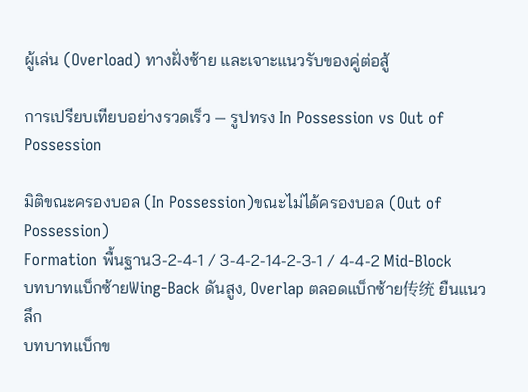ผู้เล่น (Overload) ทางฝั่งซ้าย และเจาะแนวรับของคู่ต่อสู้

การเปรียบเทียบอย่างรวดเร็ว — รูปทรง In Possession vs Out of Possession

มิติขณะครองบอล (In Possession)ขณะไม่ได้ครองบอล (Out of Possession)
Formation พื้นฐาน3-2-4-1 / 3-4-2-14-2-3-1 / 4-4-2 Mid-Block
บทบาทแบ็กซ้ายWing-Back ดันสูง, Overlap ตลอดแบ็กซ้าย传统 ยืนแนวลึก
บทบาทแบ็กข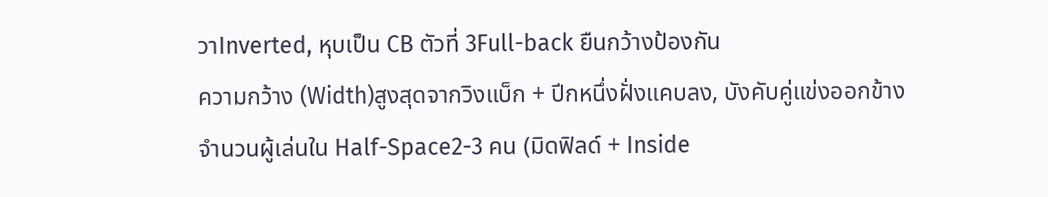วาInverted, หุบเป็น CB ตัวที่ 3Full-back ยืนกว้างป้องกัน
ความกว้าง (Width)สูงสุดจากวิงแบ็ก + ปีกหนึ่งฝั่งแคบลง, บังคับคู่แข่งออกข้าง
จำนวนผู้เล่นใน Half-Space2-3 คน (มิดฟิลด์ + Inside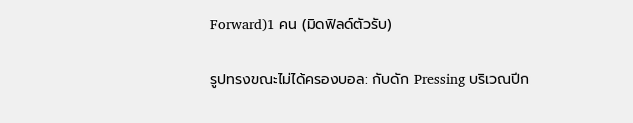Forward)1 คน (มิดฟิลด์ตัวรับ)

รูปทรงขณะไม่ได้ครองบอล: กับดัก Pressing บริเวณปีก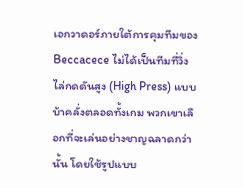เอกวาดอร์ภายใต้การคุมทีมของ Beccacece ไม่ได้เป็นทีมที่วิ่งไล่กดดันสูง (High Press) แบบบ้าคลั่งตลอดทั้งเกม พวกเขาเลือกที่จะเล่นอย่างชาญฉลาดกว่านั้น โดยใช้รูปแบบ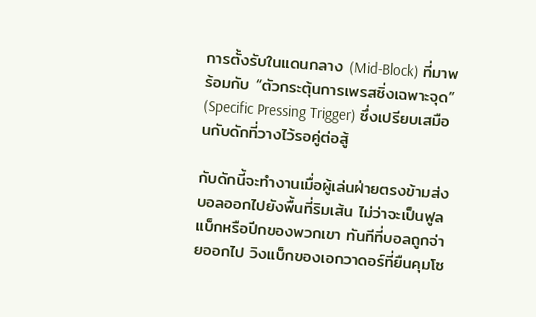การตั้งรับในแดนกลาง (Mid-Block) ที่มาพร้อมกับ “ตัวกระตุ้นการเพรสซิ่งเฉพาะจุด” (Specific Pressing Trigger) ซึ่งเปรียบเสมือนกับดักที่วางไว้รอคู่ต่อสู้

กับดักนี้จะทำงานเมื่อผู้เล่นฝ่ายตรงข้ามส่งบอลออกไปยังพื้นที่ริมเส้น ไม่ว่าจะเป็นฟูลแบ็กหรือปีกของพวกเขา ทันทีที่บอลถูกจ่ายออกไป วิงแบ็กของเอกวาดอร์ที่ยืนคุมโซ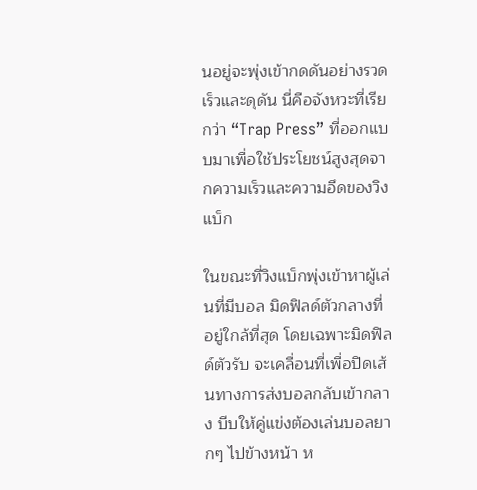นอยู่จะพุ่งเข้ากดดันอย่างรวดเร็วและดุดัน นี่คือจังหวะที่เรียกว่า “Trap Press” ที่ออกแบบมาเพื่อใช้ประโยชน์สูงสุดจากความเร็วและความอึดของวิงแบ็ก

ในขณะที่วิงแบ็กพุ่งเข้าหาผู้เล่นที่มีบอล มิดฟิลด์ตัวกลางที่อยู่ใกล้ที่สุด โดยเฉพาะมิดฟิลด์ตัวรับ จะเคลื่อนที่เพื่อปิดเส้นทางการส่งบอลกลับเข้ากลาง บีบให้คู่แข่งต้องเล่นบอลยากๆ ไปข้างหน้า ห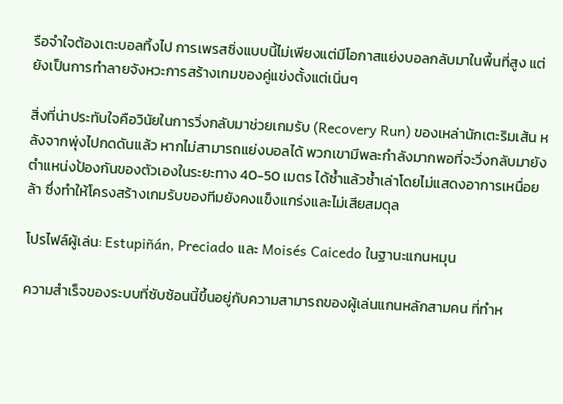รือจำใจต้องเตะบอลทิ้งไป การเพรสซิ่งแบบนี้ไม่เพียงแต่มีโอกาสแย่งบอลกลับมาในพื้นที่สูง แต่ยังเป็นการทำลายจังหวะการสร้างเกมของคู่แข่งตั้งแต่เนิ่นๆ

สิ่งที่น่าประทับใจคือวินัยในการวิ่งกลับมาช่วยเกมรับ (Recovery Run) ของเหล่านักเตะริมเส้น หลังจากพุ่งไปกดดันแล้ว หากไม่สามารถแย่งบอลได้ พวกเขามีพละกำลังมากพอที่จะวิ่งกลับมายังตำแหน่งป้องกันของตัวเองในระยะทาง 40-50 เมตร ได้ซ้ำแล้วซ้ำเล่าโดยไม่แสดงอาการเหนื่อยล้า ซึ่งทำให้โครงสร้างเกมรับของทีมยังคงแข็งแกร่งและไม่เสียสมดุล

โปรไฟล์ผู้เล่น: Estupiñán, Preciado และ Moisés Caicedo ในฐานะแกนหมุน

ความสำเร็จของระบบที่ซับซ้อนนี้ขึ้นอยู่กับความสามารถของผู้เล่นแกนหลักสามคน ที่ทำห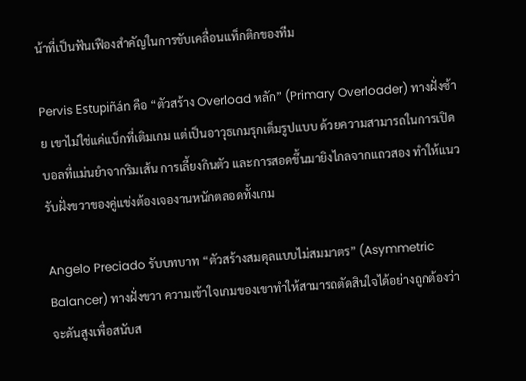น้าที่เป็นฟันเฟืองสำคัญในการขับเคลื่อนแท็กติกของทีม

Pervis Estupiñán คือ “ตัวสร้าง Overload หลัก” (Primary Overloader) ทางฝั่งซ้าย เขาไม่ใช่แค่แบ็กที่เติมเกม แต่เป็นอาวุธเกมรุกเต็มรูปแบบ ด้วยความสามารถในการเปิดบอลที่แม่นยำจากริมเส้น การเลี้ยงกินตัว และการสอดขึ้นมายิงไกลจากแถวสอง ทำให้แนวรับฝั่งขวาของคู่แข่งต้องเจองานหนักตลอดทั้งเกม

Angelo Preciado รับบทบาท “ตัวสร้างสมดุลแบบไม่สมมาตร” (Asymmetric Balancer) ทางฝั่งขวา ความเข้าใจเกมของเขาทำให้สามารถตัดสินใจได้อย่างถูกต้องว่าจะดันสูงเพื่อสนับส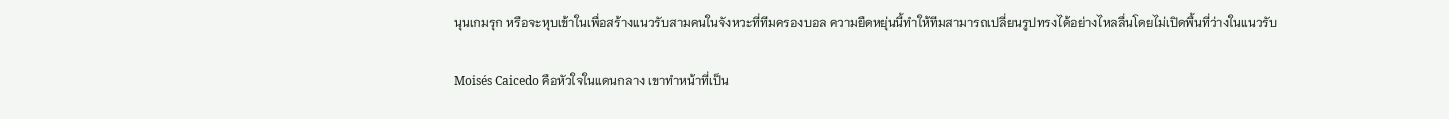นุนเกมรุก หรือจะหุบเข้าในเพื่อสร้างแนวรับสามคนในจังหวะที่ทีมครองบอล ความยืดหยุ่นนี้ทำให้ทีมสามารถเปลี่ยนรูปทรงได้อย่างไหลลื่นโดยไม่เปิดพื้นที่ว่างในแนวรับ

Moisés Caicedo คือหัวใจในแดนกลาง เขาทำหน้าที่เป็น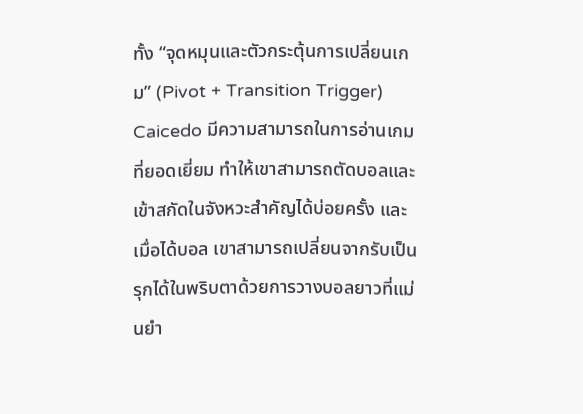ทั้ง “จุดหมุนและตัวกระตุ้นการเปลี่ยนเกม” (Pivot + Transition Trigger) Caicedo มีความสามารถในการอ่านเกมที่ยอดเยี่ยม ทำให้เขาสามารถตัดบอลและเข้าสกัดในจังหวะสำคัญได้บ่อยครั้ง และเมื่อได้บอล เขาสามารถเปลี่ยนจากรับเป็นรุกได้ในพริบตาด้วยการวางบอลยาวที่แม่นยำ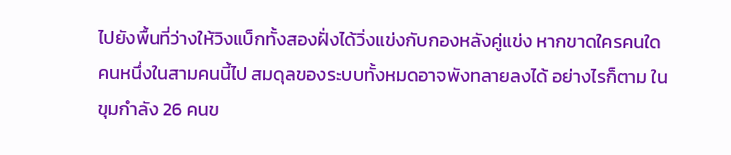ไปยังพื้นที่ว่างให้วิงแบ็กทั้งสองฝั่งได้วิ่งแข่งกับกองหลังคู่แข่ง หากขาดใครคนใดคนหนึ่งในสามคนนี้ไป สมดุลของระบบทั้งหมดอาจพังทลายลงได้ อย่างไรก็ตาม ในขุมกำลัง 26 คนข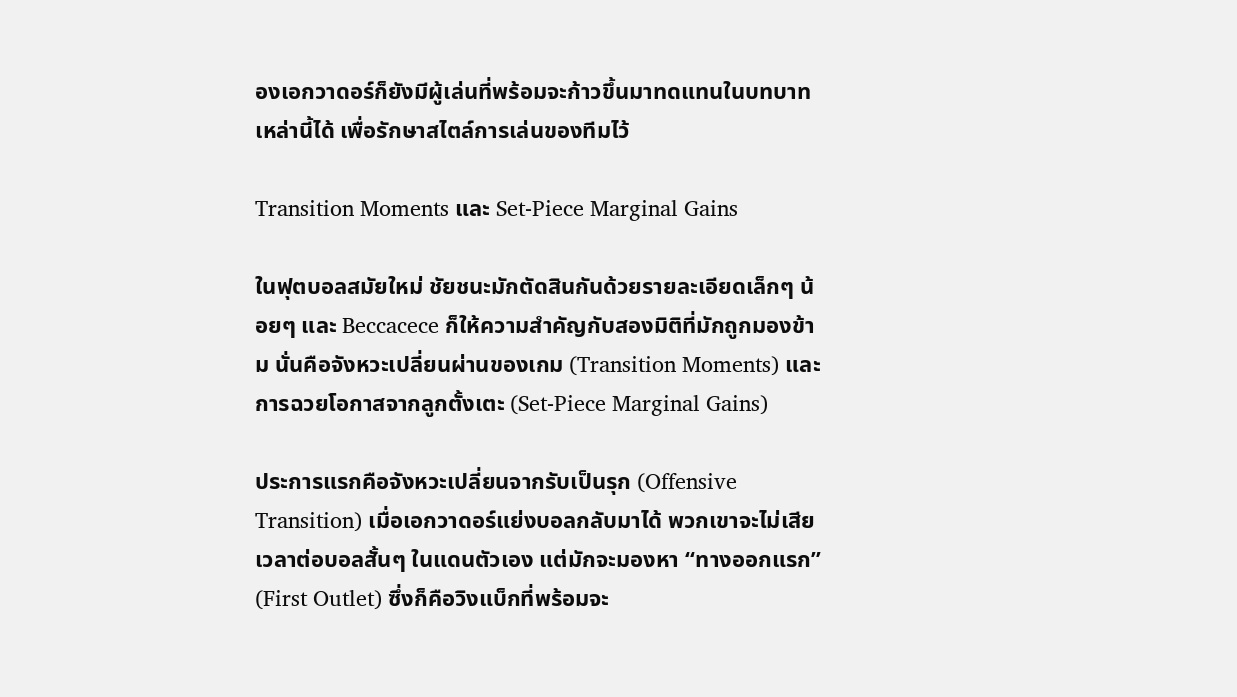องเอกวาดอร์ก็ยังมีผู้เล่นที่พร้อมจะก้าวขึ้นมาทดแทนในบทบาทเหล่านี้ได้ เพื่อรักษาสไตล์การเล่นของทีมไว้

Transition Moments และ Set-Piece Marginal Gains

ในฟุตบอลสมัยใหม่ ชัยชนะมักตัดสินกันด้วยรายละเอียดเล็กๆ น้อยๆ และ Beccacece ก็ให้ความสำคัญกับสองมิติที่มักถูกมองข้าม นั่นคือจังหวะเปลี่ยนผ่านของเกม (Transition Moments) และการฉวยโอกาสจากลูกตั้งเตะ (Set-Piece Marginal Gains)

ประการแรกคือจังหวะเปลี่ยนจากรับเป็นรุก (Offensive Transition) เมื่อเอกวาดอร์แย่งบอลกลับมาได้ พวกเขาจะไม่เสียเวลาต่อบอลสั้นๆ ในแดนตัวเอง แต่มักจะมองหา “ทางออกแรก” (First Outlet) ซึ่งก็คือวิงแบ็กที่พร้อมจะ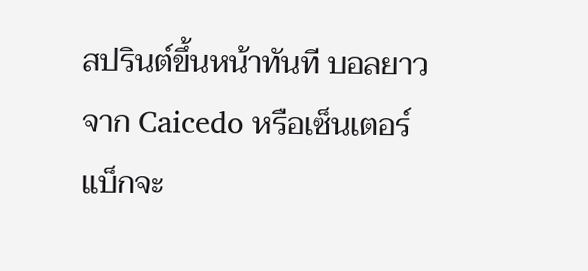สปรินต์ขึ้นหน้าทันที บอลยาวจาก Caicedo หรือเซ็นเตอร์แบ็กจะ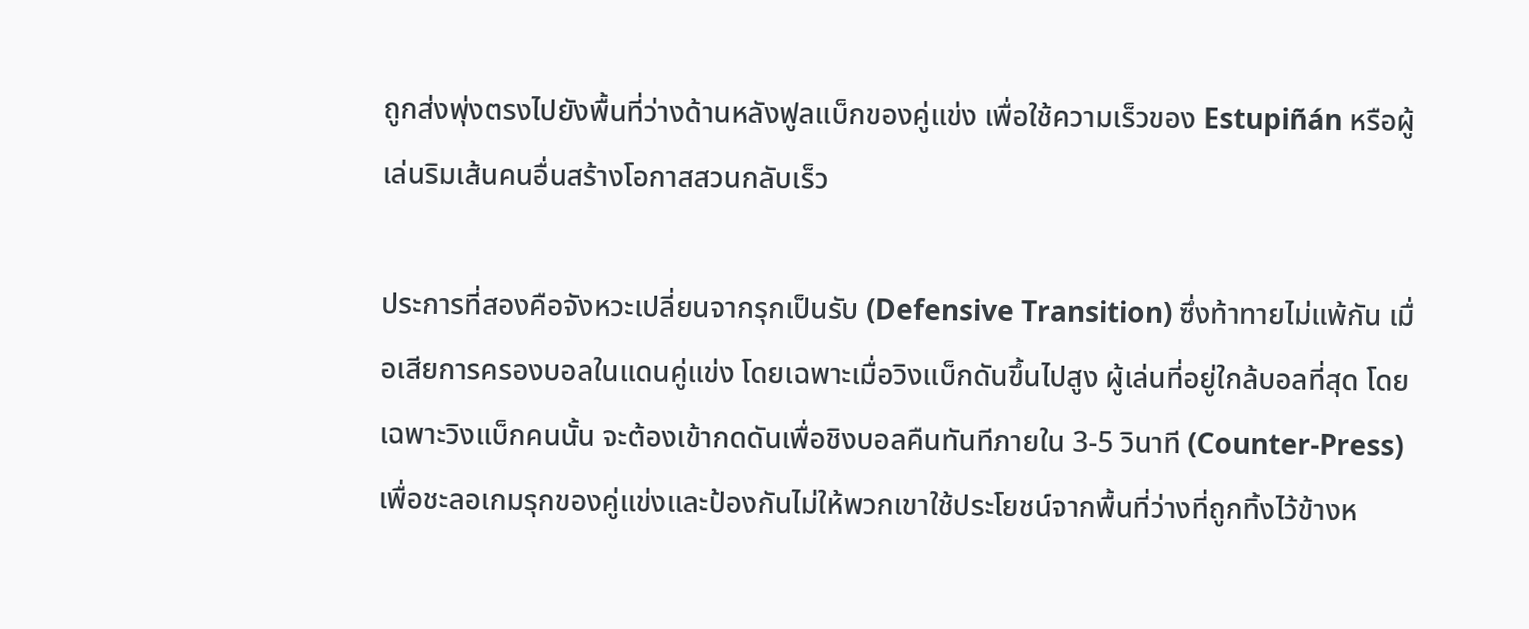ถูกส่งพุ่งตรงไปยังพื้นที่ว่างด้านหลังฟูลแบ็กของคู่แข่ง เพื่อใช้ความเร็วของ Estupiñán หรือผู้เล่นริมเส้นคนอื่นสร้างโอกาสสวนกลับเร็ว

ประการที่สองคือจังหวะเปลี่ยนจากรุกเป็นรับ (Defensive Transition) ซึ่งท้าทายไม่แพ้กัน เมื่อเสียการครองบอลในแดนคู่แข่ง โดยเฉพาะเมื่อวิงแบ็กดันขึ้นไปสูง ผู้เล่นที่อยู่ใกล้บอลที่สุด โดยเฉพาะวิงแบ็กคนนั้น จะต้องเข้ากดดันเพื่อชิงบอลคืนทันทีภายใน 3-5 วินาที (Counter-Press) เพื่อชะลอเกมรุกของคู่แข่งและป้องกันไม่ให้พวกเขาใช้ประโยชน์จากพื้นที่ว่างที่ถูกทิ้งไว้ข้างห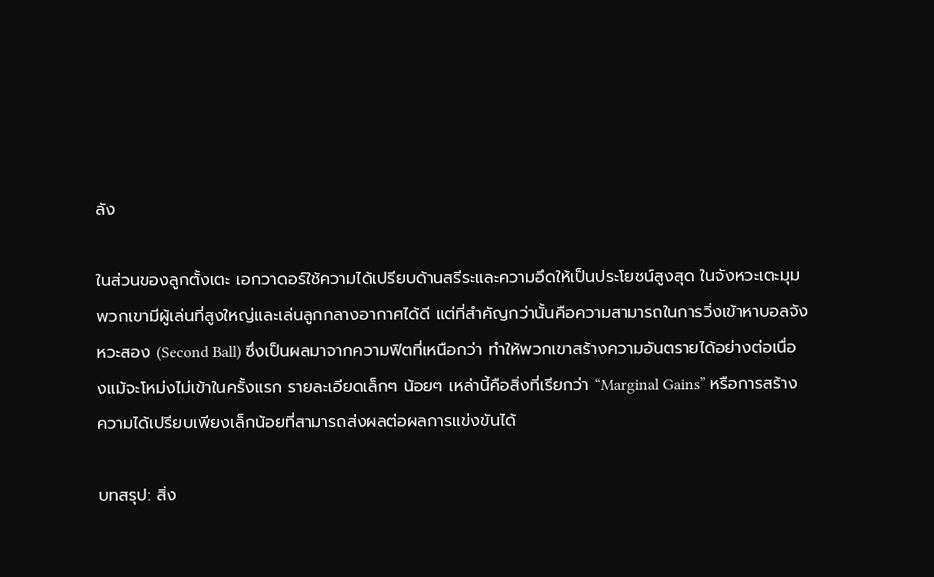ลัง

ในส่วนของลูกตั้งเตะ เอกวาดอร์ใช้ความได้เปรียบด้านสรีระและความอึดให้เป็นประโยชน์สูงสุด ในจังหวะเตะมุม พวกเขามีผู้เล่นที่สูงใหญ่และเล่นลูกกลางอากาศได้ดี แต่ที่สำคัญกว่านั้นคือความสามารถในการวิ่งเข้าหาบอลจังหวะสอง (Second Ball) ซึ่งเป็นผลมาจากความฟิตที่เหนือกว่า ทำให้พวกเขาสร้างความอันตรายได้อย่างต่อเนื่องแม้จะโหม่งไม่เข้าในครั้งแรก รายละเอียดเล็กๆ น้อยๆ เหล่านี้คือสิ่งที่เรียกว่า “Marginal Gains” หรือการสร้างความได้เปรียบเพียงเล็กน้อยที่สามารถส่งผลต่อผลการแข่งขันได้

บทสรุป: สิ่ง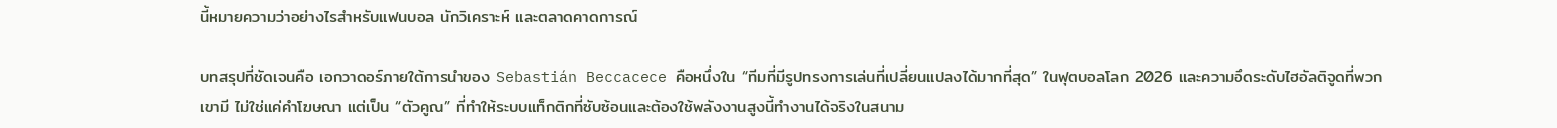นี้หมายความว่าอย่างไรสำหรับแฟนบอล นักวิเคราะห์ และตลาดคาดการณ์

บทสรุปที่ชัดเจนคือ เอกวาดอร์ภายใต้การนำของ Sebastián Beccacece คือหนึ่งใน “ทีมที่มีรูปทรงการเล่นที่เปลี่ยนแปลงได้มากที่สุด” ในฟุตบอลโลก 2026 และความอึดระดับไฮอัลติจูดที่พวกเขามี ไม่ใช่แค่คำโฆษณา แต่เป็น “ตัวคูณ” ที่ทำให้ระบบแท็กติกที่ซับซ้อนและต้องใช้พลังงานสูงนี้ทำงานได้จริงในสนาม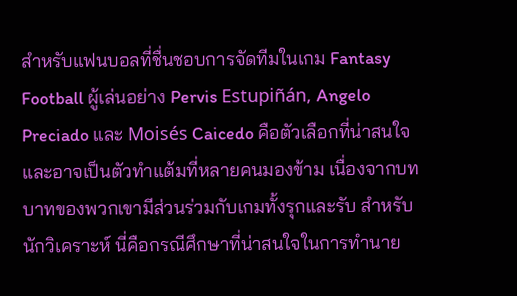สำหรับแฟนบอลที่ชื่นชอบการจัดทีมในเกม Fantasy Football ผู้เล่นอย่าง Pervis Estupiñán, Angelo Preciado และ Moisés Caicedo คือตัวเลือกที่น่าสนใจและอาจเป็นตัวทำแต้มที่หลายคนมองข้าม เนื่องจากบทบาทของพวกเขามีส่วนร่วมกับเกมทั้งรุกและรับ สำหรับนักวิเคราะห์ นี่คือกรณีศึกษาที่น่าสนใจในการทำนาย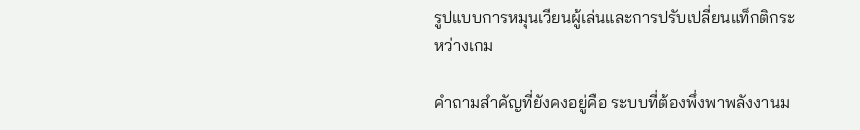รูปแบบการหมุนเวียนผู้เล่นและการปรับเปลี่ยนแท็กติกระหว่างเกม

คำถามสำคัญที่ยังคงอยู่คือ ระบบที่ต้องพึ่งพาพลังงานม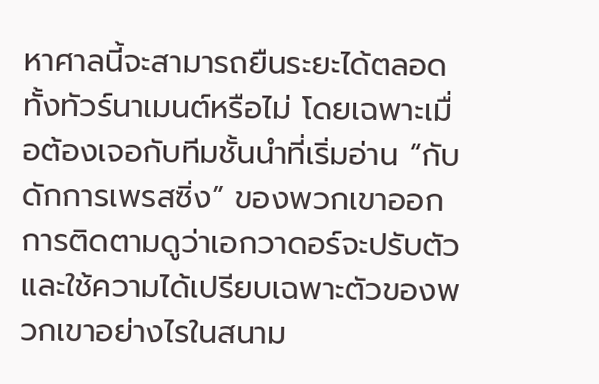หาศาลนี้จะสามารถยืนระยะได้ตลอดทั้งทัวร์นาเมนต์หรือไม่ โดยเฉพาะเมื่อต้องเจอกับทีมชั้นนำที่เริ่มอ่าน “กับดักการเพรสซิ่ง” ของพวกเขาออก การติดตามดูว่าเอกวาดอร์จะปรับตัวและใช้ความได้เปรียบเฉพาะตัวของพวกเขาอย่างไรในสนาม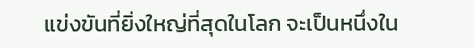แข่งขันที่ยิ่งใหญ่ที่สุดในโลก จะเป็นหนึ่งใน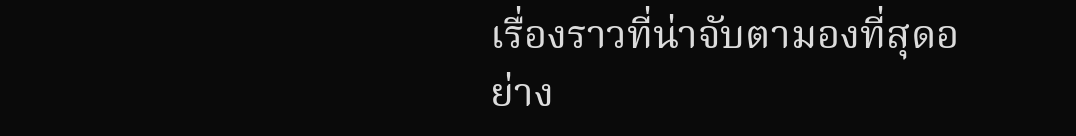เรื่องราวที่น่าจับตามองที่สุดอย่าง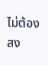ไม่ต้องสง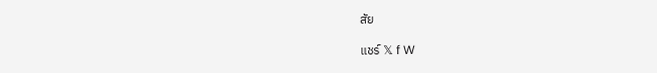สัย

แชร์ 𝕏 f W